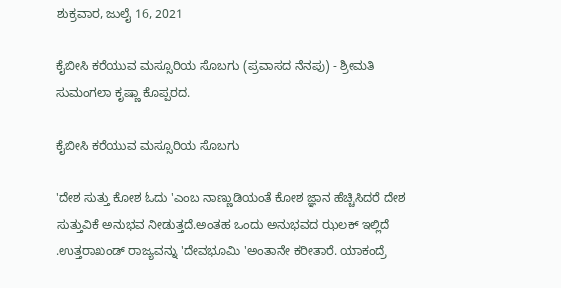ಶುಕ್ರವಾರ, ಜುಲೈ 16, 2021

ಕೈಬೀಸಿ ಕರೆಯುವ ಮಸ್ಸೂರಿಯ ಸೊಬಗು (ಪ್ರವಾಸದ ನೆನಪು) - ಶ್ರೀಮತಿ ಸುಮಂಗಲಾ ಕೃಷ್ಣಾ ಕೊಪ್ಪರದ.

ಕೈಬೀಸಿ ಕರೆಯುವ ಮಸ್ಸೂರಿಯ ಸೊಬಗು

'ದೇಶ ಸುತ್ತು ಕೋಶ ಓದು 'ಎಂಬ ನಾಣ್ಣುಡಿಯಂತೆ ಕೋಶ ಜ್ಞಾನ ಹೆಚ್ಚಿಸಿದರೆ ದೇಶ ಸುತ್ತುವಿಕೆ ಅನುಭವ ನೀಡುತ್ತದೆ.ಅಂತಹ ಒಂದು ಅನುಭವದ ಝಲಕ್ ಇಲ್ಲಿದೆ .ಉತ್ತರಾಖಂಡ್ ರಾಜ್ಯವನ್ನು 'ದೇವಭೂಮಿ 'ಅಂತಾನೇ ಕರೀತಾರೆ. ಯಾಕಂದ್ರೆ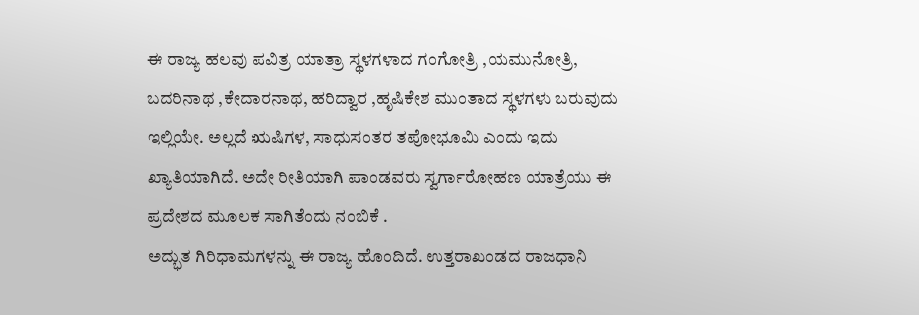ಈ ರಾಜ್ಯ ಹಲವು ಪವಿತ್ರ ಯಾತ್ರಾ ಸ್ಥಳಗಳಾದ ಗಂಗೋತ್ರಿ ,ಯಮುನೋತ್ರಿ, ಬದರಿನಾಥ ,ಕೇದಾರನಾಥ, ಹರಿದ್ವಾರ ,ಹೃಷಿಕೇಶ ಮುಂತಾದ ಸ್ಥಳಗಳು ಬರುವುದು ಇಲ್ಲಿಯೇ. ಅಲ್ಲದೆ ಋಷಿಗಳ, ಸಾಧುಸಂತರ ತಪೋಭೂಮಿ ಎಂದು ಇದು ಖ್ಯಾತಿಯಾಗಿದೆ. ಅದೇ ರೀತಿಯಾಗಿ ಪಾಂಡವರು ಸ್ವರ್ಗಾರೋಹಣ ಯಾತ್ರೆಯು ಈ ಪ್ರದೇಶದ ಮೂಲಕ ಸಾಗಿತೆಂದು ನಂಬಿಕೆ .
ಅದ್ಭುತ ಗಿರಿಧಾಮಗಳನ್ನು ಈ ರಾಜ್ಯ ಹೊಂದಿದೆ. ಉತ್ತರಾಖಂಡದ ರಾಜಧಾನಿ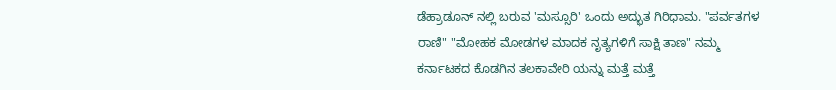ಡೆಹ್ರಾಡೂನ್ ನಲ್ಲಿ ಬರುವ 'ಮಸ್ಸೂರಿ' ಒಂದು ಅದ್ಭುತ ಗಿರಿಧಾಮ. "ಪರ್ವತಗಳ ರಾಣಿ" "ಮೋಹಕ ಮೋಡಗಳ ಮಾದಕ ನೃತ್ಯಗಳಿಗೆ ಸಾಕ್ಷಿ ತಾಣ" ನಮ್ಮ ಕರ್ನಾಟಕದ ಕೊಡಗಿನ ತಲಕಾವೇರಿ ಯನ್ನು ಮತ್ತೆ ಮತ್ತೆ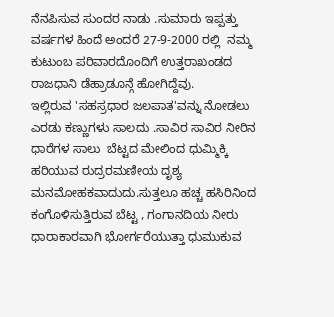ನೆನಪಿಸುವ ಸುಂದರ ನಾಡು .ಸುಮಾರು ಇಪ್ಪತ್ತು ವರ್ಷಗಳ ಹಿಂದೆ ಅಂದರೆ 27-9-2000 ರಲ್ಲಿ  ನಮ್ಮ ಕುಟುಂಬ ಪರಿವಾರದೊಂದಿಗೆ ಉತ್ತರಾಖಂಡದ ರಾಜಧಾನಿ ಡೆಹ್ರಾಡೂನ್ಗೆ ಹೋಗಿದ್ದೆವು.
ಇಲ್ಲಿರುವ 'ಸಹಸ್ರಧಾರ ಜಲಪಾತ'ವನ್ನು ನೋಡಲು ಎರಡು ಕಣ್ಣುಗಳು ಸಾಲದು .ಸಾವಿರ ಸಾವಿರ ನೀರಿನ ಧಾರೆಗಳ ಸಾಲು  ಬೆಟ್ಟದ ಮೇಲಿಂದ ಧುಮ್ಮಿಕ್ಕಿ ಹರಿಯುವ ರುದ್ರರಮಣೀಯ ದೃಶ್ಯ ಮನಮೋಹಕವಾದುದು.ಸುತ್ತಲೂ ಹಚ್ಚ ಹಸಿರಿನಿಂದ ಕಂಗೊಳಿಸುತ್ತಿರುವ ಬೆಟ್ಟ , ಗಂಗಾನದಿಯ ನೀರು ಧಾರಾಕಾರವಾಗಿ ಭೋರ್ಗರೆಯುತ್ತಾ ಧುಮುಕುವ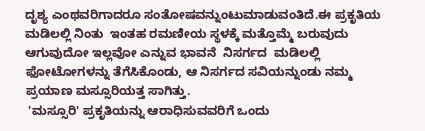ದೃಶ್ಯ ಎಂಥವರಿಗಾದರೂ ಸಂತೋಷವನ್ನುಂಟುಮಾಡುವಂತಿದೆ.ಈ ಪ್ರಕೃತಿಯ ಮಡಿಲಲ್ಲಿ ನಿಂತು  ಇಂತಹ ರಮಣೀಯ ಸ್ಥಳಕ್ಕೆ ಮತ್ತೊಮ್ಮೆ ಬರುವುದು ಆಗುವುದೋ ಇಲ್ಲವೋ ಎನ್ನುವ ಭಾವನೆ  ನಿಸರ್ಗದ  ಮಡಿಲಲ್ಲಿ ಫೋಟೋಗಳನ್ನು ತೆಗೆಸಿಕೊಂಡು, ಆ ನಿಸರ್ಗದ ಸವಿಯನ್ನುಂಡು ನಮ್ಮ ಪ್ರಯಾಣ ಮಸ್ಸೂರಿಯತ್ತ ಸಾಗಿತ್ತು.
 'ಮಸ್ಸೂರಿ' ಪ್ರಕೃತಿಯನ್ನು ಆರಾಧಿಸುವವರಿಗೆ ಒಂದು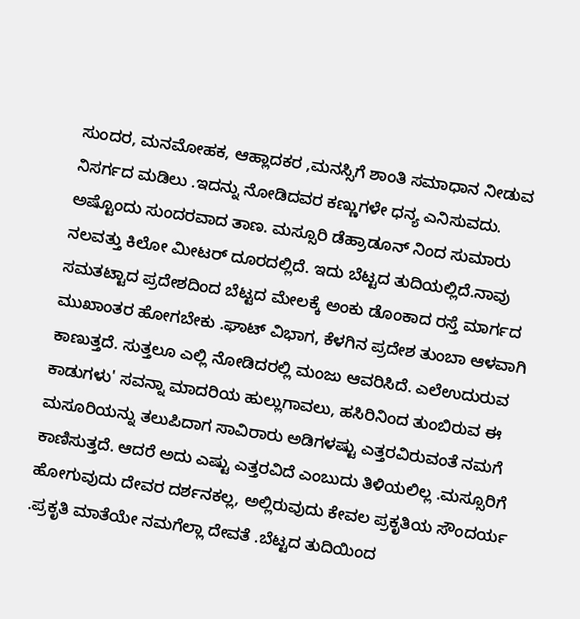ಸುಂದರ, ಮನಮೋಹಕ, ಆಹ್ಲಾದಕರ ,ಮನಸ್ಸಿಗೆ ಶಾಂತಿ ಸಮಾಧಾನ ನೀಡುವ ನಿಸರ್ಗದ ಮಡಿಲು .ಇದನ್ನು ನೋಡಿದವರ ಕಣ್ಣುಗಳೇ ಧನ್ಯ ಎನಿಸುವದು. ಅಷ್ಟೊಂದು ಸುಂದರವಾದ ತಾಣ. ಮಸ್ಸೂರಿ ಡೆಹ್ರಾಡೂನ್ ನಿಂದ ಸುಮಾರು ನಲವತ್ತು ಕಿಲೋ ಮೀಟರ್ ದೂರದಲ್ಲಿದೆ. ಇದು ಬೆಟ್ಟದ ತುದಿಯಲ್ಲಿದೆ.ನಾವು ಸಮತಟ್ಟಾದ ಪ್ರದೇಶದಿಂದ ಬೆಟ್ಟದ ಮೇಲಕ್ಕೆ ಅಂಕು ಡೊಂಕಾದ ರಸ್ತೆ ಮಾರ್ಗದ ಮುಖಾಂತರ ಹೋಗಬೇಕು .ಘಾಟ್ ವಿಭಾಗ, ಕೆಳಗಿನ ಪ್ರದೇಶ ತುಂಬಾ ಆಳವಾಗಿ ಕಾಣುತ್ತದೆ. ಸುತ್ತಲೂ ಎಲ್ಲಿ ನೋಡಿದರಲ್ಲಿ ಮಂಜು ಆವರಿಸಿದೆ. ಎಲೆಉದುರುವ ಕಾಡುಗಳು' ಸವನ್ನಾ ಮಾದರಿಯ ಹುಲ್ಲುಗಾವಲು, ಹಸಿರಿನಿಂದ ತುಂಬಿರುವ ಈ ಮಸೂರಿಯನ್ನು ತಲುಪಿದಾಗ ಸಾವಿರಾರು ಅಡಿಗಳಷ್ಟು ಎತ್ತರವಿರುವಂತೆ ನಮಗೆ ಕಾಣಿಸುತ್ತದೆ. ಆದರೆ ಅದು ಎಷ್ಟು ಎತ್ತರವಿದೆ ಎಂಬುದು ತಿಳಿಯಲಿಲ್ಲ .ಮಸ್ಸೂರಿಗೆ ಹೋಗುವುದು ದೇವರ ದರ್ಶನಕಲ್ಲ, ಅಲ್ಲಿರುವುದು ಕೇವಲ ಪ್ರಕೃತಿಯ ಸೌಂದರ್ಯ .ಪ್ರಕೃತಿ ಮಾತೆಯೇ ನಮಗೆಲ್ಲಾ ದೇವತೆ .ಬೆಟ್ಟದ ತುದಿಯಿಂದ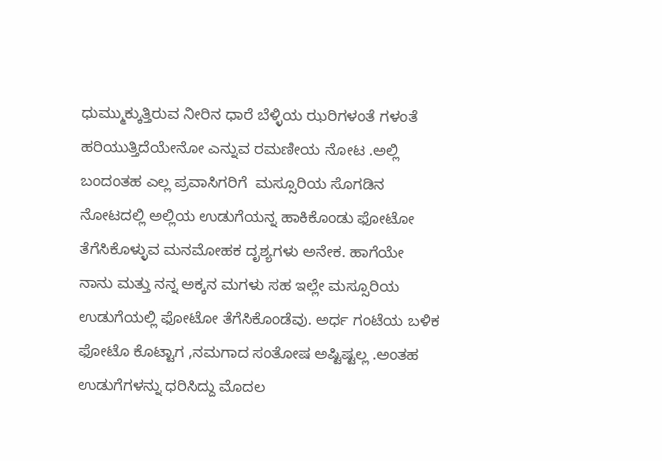ಧುಮ್ಮುಕ್ಕುತ್ತಿರುವ ನೀರಿನ ಧಾರೆ ಬೆಳ್ಳಿಯ ಝರಿಗಳಂತೆ ಗಳಂತೆ ಹರಿಯುತ್ತಿದೆಯೇನೋ ಎನ್ನುವ ರಮಣೀಯ ನೋಟ .ಅಲ್ಲಿ ಬಂದಂತಹ ಎಲ್ಲ ಪ್ರವಾಸಿಗರಿಗೆ  ಮಸ್ಸೂರಿಯ ಸೊಗಡಿನ ನೋಟದಲ್ಲಿ ಅಲ್ಲಿಯ ಉಡುಗೆಯನ್ನ ಹಾಕಿಕೊಂಡು ಫೋಟೋ ತೆಗೆಸಿಕೊಳ್ಳುವ ಮನಮೋಹಕ ದೃಶ್ಯಗಳು ಅನೇಕ. ಹಾಗೆಯೇ ನಾನು ಮತ್ತು ನನ್ನ ಅಕ್ಕನ ಮಗಳು ಸಹ ಇಲ್ಲೇ ಮಸ್ಸೂರಿಯ ಉಡುಗೆಯಲ್ಲಿ ಫೋಟೋ ತೆಗೆಸಿಕೊಂಡೆವು. ಅರ್ಧ ಗಂಟೆಯ ಬಳಿಕ ಫೋಟೊ ಕೊಟ್ಟಾಗ ,ನಮಗಾದ ಸಂತೋಷ ಅಷ್ಟಿಷ್ಟಲ್ಲ .ಅಂತಹ ಉಡುಗೆಗಳನ್ನು ಧರಿಸಿದ್ದು ಮೊದಲ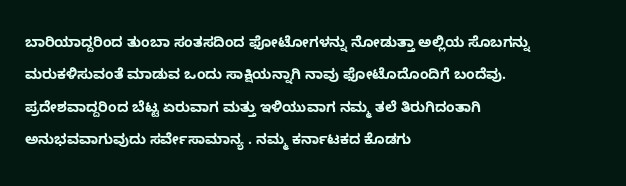ಬಾರಿಯಾದ್ದರಿಂದ ತುಂಬಾ ಸಂತಸದಿಂದ ಫೋಟೋಗಳನ್ನು ನೋಡುತ್ತಾ ಅಲ್ಲಿಯ ಸೊಬಗನ್ನು ಮರುಕಳಿಸುವಂತೆ ಮಾಡುವ ಒಂದು ಸಾಕ್ಷಿಯನ್ನಾಗಿ ನಾವು ಫೋಟೊದೊಂದಿಗೆ ಬಂದೆವು.
ಪ್ರದೇಶವಾದ್ದರಿಂದ ಬೆಟ್ಟ ಏರುವಾಗ ಮತ್ತು ಇಳಿಯುವಾಗ ನಮ್ಮ ತಲೆ ತಿರುಗಿದಂತಾಗಿ ಅನುಭವವಾಗುವುದು ಸರ್ವೇಸಾಮಾನ್ಯ . ನಮ್ಮ ಕರ್ನಾಟಕದ ಕೊಡಗು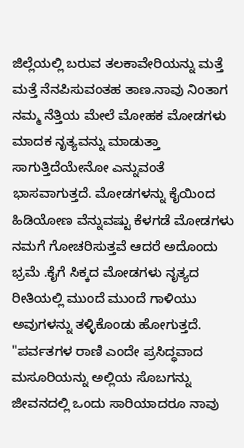ಜಿಲ್ಲೆಯಲ್ಲಿ ಬರುವ ತಲಕಾವೇರಿಯನ್ನು ಮತ್ತೆ ಮತ್ತೆ ನೆನಪಿಸುವಂತಹ ತಾಣ.ನಾವು ನಿಂತಾಗ ನಮ್ಮ ನೆತ್ತಿಯ ಮೇಲೆ ಮೋಹಕ ಮೋಡಗಳು ಮಾದಕ ನೃತ್ಯವನ್ನು ಮಾಡುತ್ತಾ ಸಾಗುತ್ತಿದೆಯೇನೋ ಎನ್ನುವಂತೆ ಭಾಸವಾಗುತ್ತದೆ. ಮೋಡಗಳನ್ನು ಕೈಯಿಂದ ಹಿಡಿಯೋಣ ವೆನ್ನುವಷ್ಟು ಕೆಳಗಡೆ ಮೋಡಗಳು ನಮಗೆ ಗೋಚರಿಸುತ್ತವೆ ಆದರೆ ಅದೊಂದು ಭ್ರಮೆ .ಕೈಗೆ ಸಿಕ್ಕದ ಮೋಡಗಳು ನೃತ್ಯದ ರೀತಿಯಲ್ಲಿ ಮುಂದೆ ಮುಂದೆ ಗಾಳಿಯು ಅವುಗಳನ್ನು ತಳ್ಳಿಕೊಂಡು ಹೋಗುತ್ತದೆ. "ಪರ್ವತಗಳ ರಾಣಿ ಎಂದೇ ಪ್ರಸಿದ್ಧವಾದ ಮಸೂರಿಯನ್ನು ಅಲ್ಲಿಯ ಸೊಬಗನ್ನು ಜೀವನದಲ್ಲಿ ಒಂದು ಸಾರಿಯಾದರೂ ನಾವು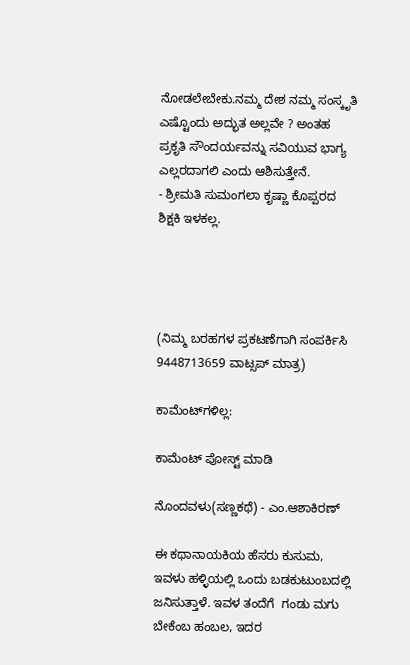ನೋಡಲೇಬೇಕು.ನಮ್ಮ ದೇಶ ನಮ್ಮ ಸಂಸ್ಕೃತಿ ಎಷ್ಟೊಂದು ಅದ್ಭುತ ಅಲ್ಲವೇ ? ಅಂತಹ  ಪ್ರಕೃತಿ ಸೌಂದರ್ಯವನ್ನು ಸವಿಯುವ ಭಾಗ್ಯ ಎಲ್ಲರದಾಗಲಿ ಎಂದು ಆಶಿಸುತ್ತೇನೆ.
- ಶ್ರೀಮತಿ ಸುಮಂಗಲಾ ಕೃಷ್ಣಾ ಕೊಪ್ಪರದ ಶಿಕ್ಷಕಿ ಇಳಕಲ್ಲ.




(ನಿಮ್ಮ ಬರಹಗಳ ಪ್ರಕಟಣೆಗಾಗಿ ಸಂಪರ್ಕಿಸಿ 9448713659 ವಾಟ್ಸಪ್ ಮಾತ್ರ)

ಕಾಮೆಂಟ್‌ಗಳಿಲ್ಲ:

ಕಾಮೆಂಟ್‌‌ ಪೋಸ್ಟ್‌ ಮಾಡಿ

ನೊಂದವಳು(ಸಣ್ಣಕಥೆ) - ಎಂ.ಆಶಾಕಿರಣ್

ಈ ಕಥಾನಾಯಕಿಯ ಹೆಸರು ಕುಸುಮ, ಇವಳು ಹಳ್ಳಿಯಲ್ಲಿ ಒಂದು ಬಡಕುಟುಂಬದಲ್ಲಿ ಜನಿಸುತ್ತಾಳೆ. ಇವಳ ತಂದೆಗೆ  ಗಂಡು ಮಗು ಬೇಕೆಂಬ ಹಂಬಲ, ಇದರ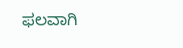ಫಲವಾಗಿ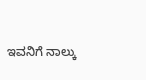ಇವನಿಗೆ ನಾಲ್ಕು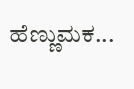ಹೆಣ್ಣುಮಕ...